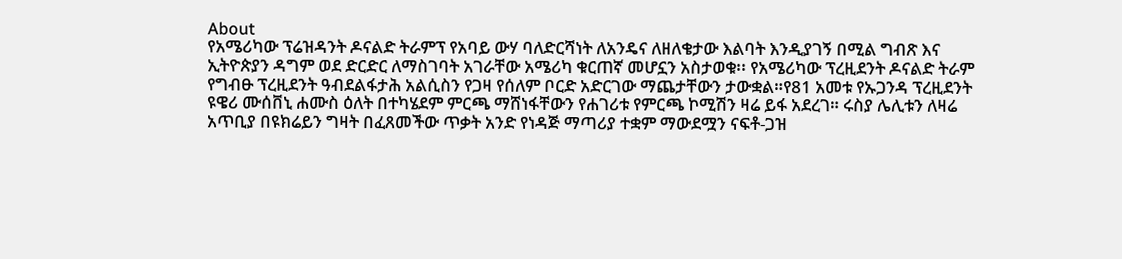About
የአሜሪካው ፕሬዝዳንት ዶናልድ ትራምፕ የአባይ ውሃ ባለድርሻነት ለአንዴና ለዘለቄታው እልባት እንዲያገኝ በሚል ግብጽ እና ኢትዮጵያን ዳግም ወደ ድርድር ለማስገባት አገራቸው አሜሪካ ቁርጠኛ መሆኗን አስታወቁ፡፡ የአሜሪካው ፕረዚደንት ዶናልድ ትራም የግብፁ ፕረዚደንት ዓብደልፋታሕ አልሲስን የጋዛ የሰለም ቦርድ አድርገው ማጨታቸውን ታውቋል።የ81 አመቱ የኡጋንዳ ፕረዚደንት ዩዌሪ ሙሰቨኒ ሐሙስ ዕለት በተካሄደም ምርጫ ማሸነፋቸውን የሐገሪቱ የምርጫ ኮሚሽን ዛሬ ይፋ አደረገ። ሩስያ ሌሊቱን ለዛሬ አጥቢያ በዩክሬይን ግዛት በፈጸመችው ጥቃት አንድ የነዳጅ ማጣሪያ ተቋም ማውደሟን ናፍቶ-ጋዝ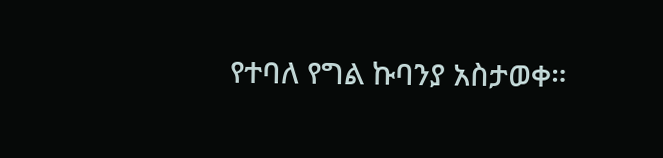የተባለ የግል ኩባንያ አስታወቀ።